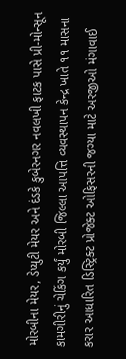મોરબીના મેયર, ડેપ્યુટી મેયર અને દંડકે કુબેરનગર નવલખી ફાટક પાસે પ્રી-મોન્સૂન કામગીરીનું ચેકિંગ કર્યું મોરબી જિલ્લા આપત્તિ વ્યવસ્થાપન કેન્દ્ર ખાતે ૧૧ માસના કરાર આધારિત ડિસ્ટ્રિક્ટ પ્રોજેક્ટ ઓફિસરની જગ્યા માટે અરજીઓ મંગાવાઈ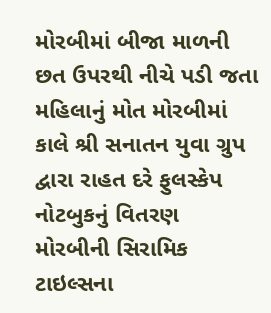મોરબીમાં બીજા માળની છત ઉપરથી નીચે પડી જતા મહિલાનું મોત મોરબીમાં કાલે શ્રી સનાતન યુવા ગ્રુપ દ્વારા રાહત દરે ફુલસ્કેપ નોટબુકનું વિતરણ મોરબીની સિરામિક ટાઇલ્સના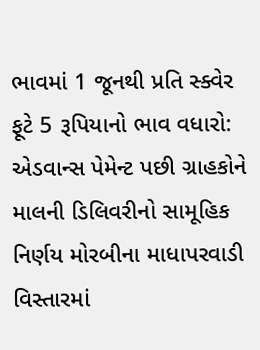ભાવમાં 1 જૂનથી પ્રતિ સ્ક્વેર ફૂટે 5 રૂપિયાનો ભાવ વધારો: એડવાન્સ પેમેન્ટ પછી ગ્રાહકોને માલની ડિલિવરીનો સામૂહિક નિર્ણય મોરબીના માધાપરવાડી વિસ્તારમાં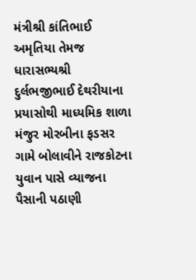મંત્રીશ્રી કાંતિભાઈ અમૃતિયા તેમજ ધારાસભ્યશ્રી દુર્લભજીભાઈ દેથરીયાના પ્રયાસોથી માધ્યમિક શાળા મંજુર મોરબીના ફડસર ગામે બોલાવીને રાજકોટના યુવાન પાસે વ્યાજના પૈસાની પઠાણી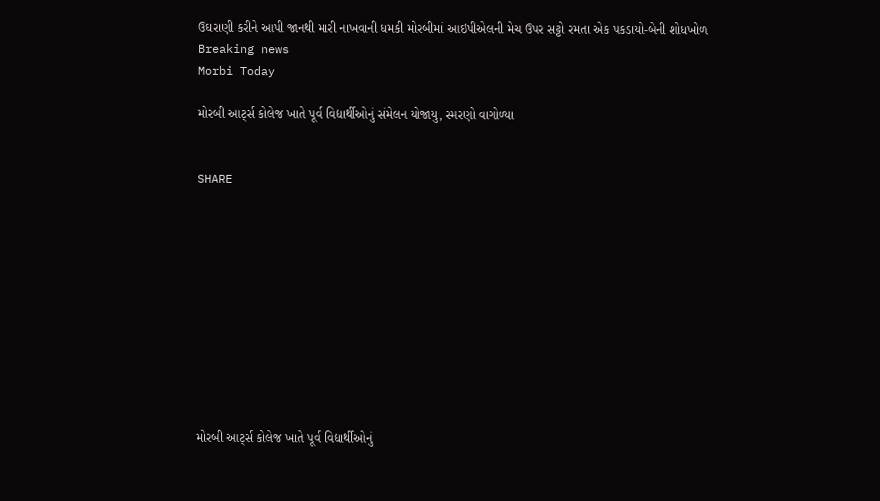ઉઘરાણી કરીને આપી જાનથી મારી નાખવાની ધમકી મોરબીમાં આઇપીએલની મેચ ઉપર સટ્ટો રમતા એક પકડાયો-બેની શોધખોળ
Breaking news
Morbi Today

મોરબી આર્ટ્સ કોલેજ ખાતે પૂર્વ વિદ્યાર્થીઓનું સંમેલન યોજાયુ, સ્મરણો વાગોળ્યા


SHARE











મોરબી આર્ટ્સ કોલેજ ખાતે પૂર્વ વિદ્યાર્થીઓનું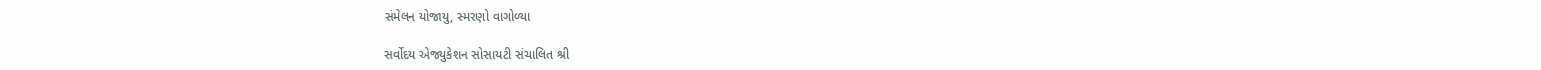સંમેલન યોજાયુ, સ્મરણો વાગોળ્યા

સર્વોદય એજ્યુકેશન સોસાયટી સંચાલિત શ્રી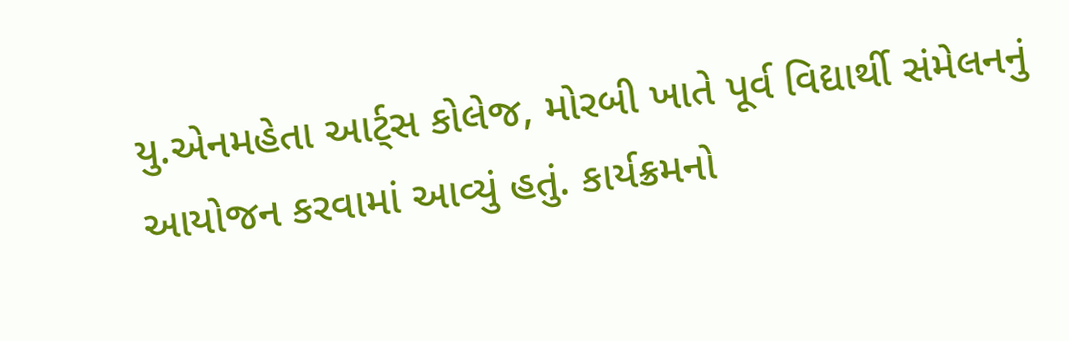યુ.એનમહેતા આર્ટ્સ કોલેજ, મોરબી ખાતે પૂર્વ વિદ્યાર્થી સંમેલનનું આયોજન કરવામાં આવ્યું હતું. કાર્યક્રમનો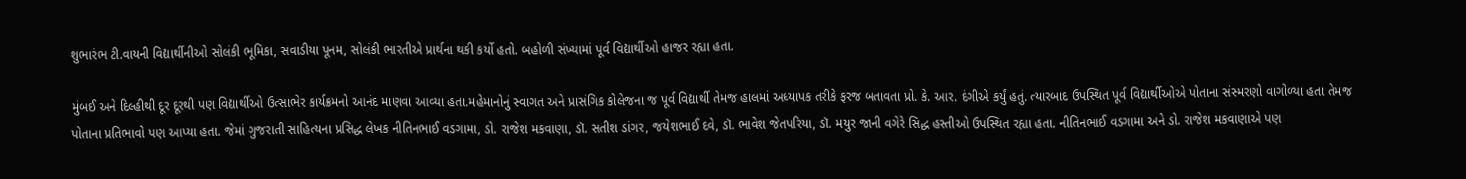શુભારંભ ટી.વાયની વિદ્યાર્થીનીઓ સોલંકી ભૂમિકા, સવાડીયા પૂનમ, સોલંકી ભારતીએ પ્રાર્થના થકી કર્યો હતો. બહોળી સંખ્યામાં પૂર્વ વિદ્યાર્થીઓ હાજર રહ્યા હતા.

મુંબઈ અને દિલ્હીથી દૂર દૂરથી પણ વિદ્યાર્થીઓ ઉત્સાભેર કાર્યક્રમનો આનંદ માણવા આવ્યા હતા.મહેમાનોનું સ્વાગત અને પ્રાસંગિક કોલેજના જ પૂર્વ વિદ્યાર્થી તેમજ હાલમાં અધ્યાપક તરીકે ફરજ બતાવતા પ્રો. કે. આર. દંગીએ કર્યું હતું. ત્યારબાદ ઉપસ્થિત પૂર્વ વિદ્યાર્થીઓએ પોતાના સંસ્મરણો વાગોળ્યા હતા તેમજ પોતાના પ્રતિભાવો પણ આપ્યા હતા. જેમાં ગુજરાતી સાહિત્યના પ્રસિદ્ધ લેખક નીતિનભાઈ વડગામા, ડો. રાજેશ મકવાણા, ડૉ. સતીશ ડાંગર, જયેશભાઈ દવે, ડૉ. ભાવેશ જેતપરિયા, ડૉ. મયુર જાની વગેરે સિદ્ધ હસ્તીઓ ઉપસ્થિત રહ્યા હતા. નીતિનભાઈ વડગામા અને ડો. રાજેશ મકવાણાએ પણ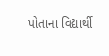પોતાના વિદ્યાર્થી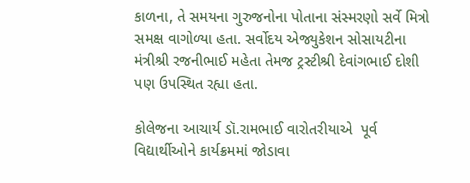કાળના, તે સમયના ગુરુજનોના પોતાના સંસ્મરણો સર્વે મિત્રો સમક્ષ વાગોળ્યા હતા. સર્વોદય એજ્યુકેશન સોસાયટીના મંત્રીશ્રી રજનીભાઈ મહેતા તેમજ ટ્રસ્ટીશ્રી દેવાંગભાઈ દોશી પણ ઉપસ્થિત રહ્યા હતા.

કોલેજના આચાર્ય ડૉ.રામભાઈ વારોતરીયાએ  પૂર્વ વિદ્યાર્થીઓને કાર્યક્રમમાં જોડાવા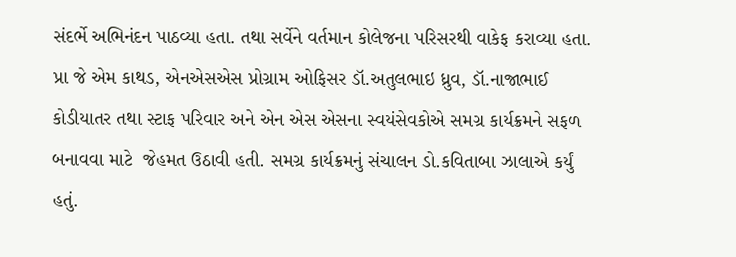સંદર્ભે અભિનંદન પાઠવ્યા હતા. તથા સર્વેને વર્તમાન કોલેજના પરિસરથી વાકેફ કરાવ્યા હતા. પ્રા જે એમ કાથડ, એનએસએસ પ્રોગ્રામ ઓફિસર ડૉ.અતુલભાઇ ધ્રુવ, ડૉ.નાજાભાઈ કોડીયાતર તથા સ્ટાફ પરિવાર અને એન એસ એસના સ્વયંસેવકોએ સમગ્ર કાર્યક્રમને સફળ બનાવવા માટે  જેહમત ઉઠાવી હતી. સમગ્ર કાર્યક્રમનું સંચાલન ડો.કવિતાબા ઝાલાએ કર્યું હતું.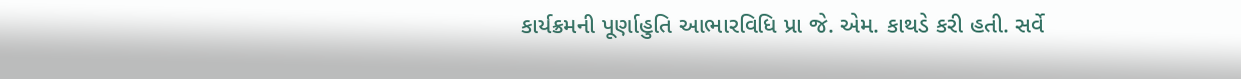કાર્યક્રમની પૂર્ણાહુતિ આભારવિધિ પ્રા જે. એમ. કાથડે કરી હતી. સર્વે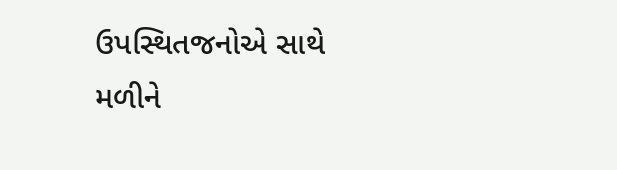ઉપસ્થિતજનોએ સાથે મળીને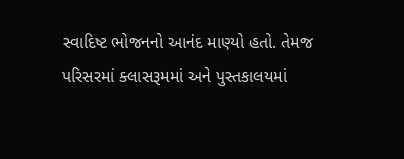સ્વાદિષ્ટ ભોજનનો આનંદ માણ્યો હતો. તેમજ પરિસરમાં ક્લાસરૂમમાં અને પુસ્તકાલયમાં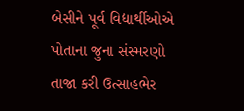બેસીને પૂર્વ વિદ્યાર્થીઓએ પોતાના જુના સંસ્મરણો તાજા કરી ઉત્સાહભેર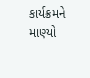કાર્યક્રમને માણ્યો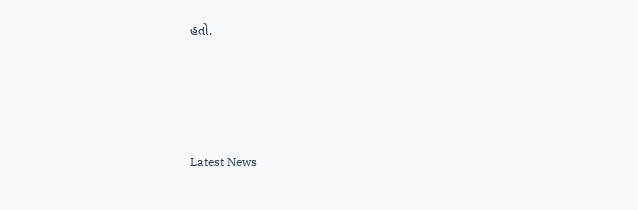હતો.






Latest News